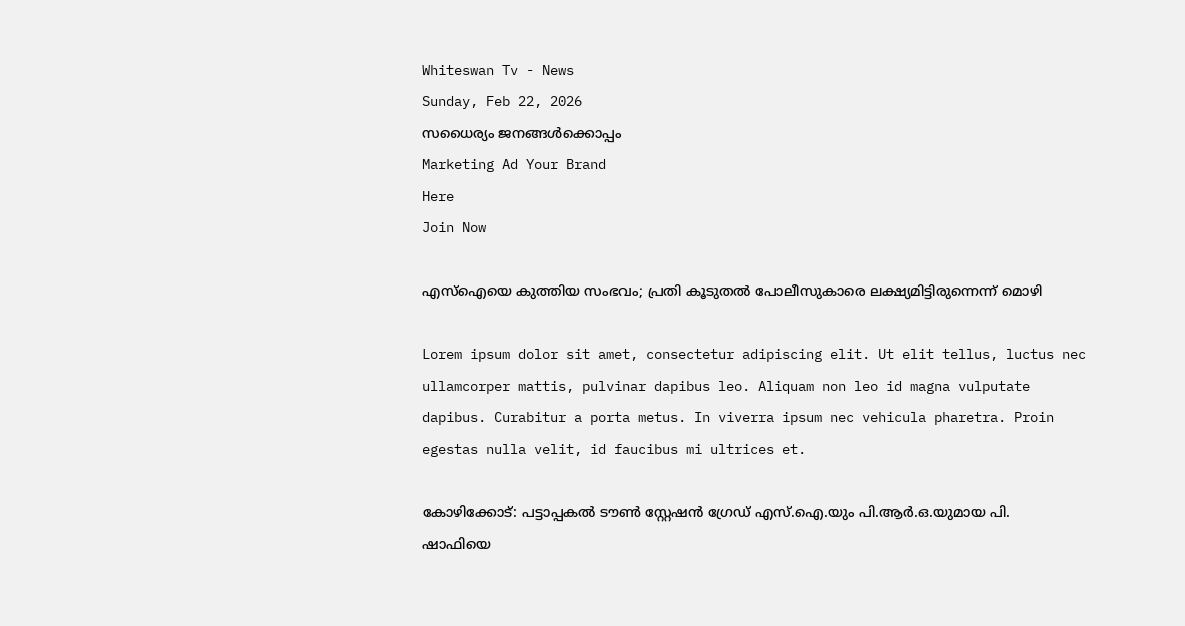Whiteswan Tv - News
Sunday, Feb 22, 2026
സധൈര്യം ജനങ്ങൾക്കൊപ്പം
Marketing Ad Your Brand
Here
Join Now

എസ്‌ഐയെ കുത്തിയ സംഭവം; പ്രതി കൂടുതൽ പോലീസുകാരെ ലക്ഷ്യമിട്ടിരുന്നെന്ന് മൊഴി

Lorem ipsum dolor sit amet, consectetur adipiscing elit. Ut elit tellus, luctus nec ullamcorper mattis, pulvinar dapibus leo. Aliquam non leo id magna vulputate dapibus. Curabitur a porta metus. In viverra ipsum nec vehicula pharetra. Proin egestas nulla velit, id faucibus mi ultrices et.

കോഴിക്കോട്: പട്ടാപ്പകൽ ടൗൺ സ്റ്റേഷൻ ഗ്രേഡ് എസ്.ഐ.യും പി.ആർ.ഒ.യുമായ പി. ഷാഫിയെ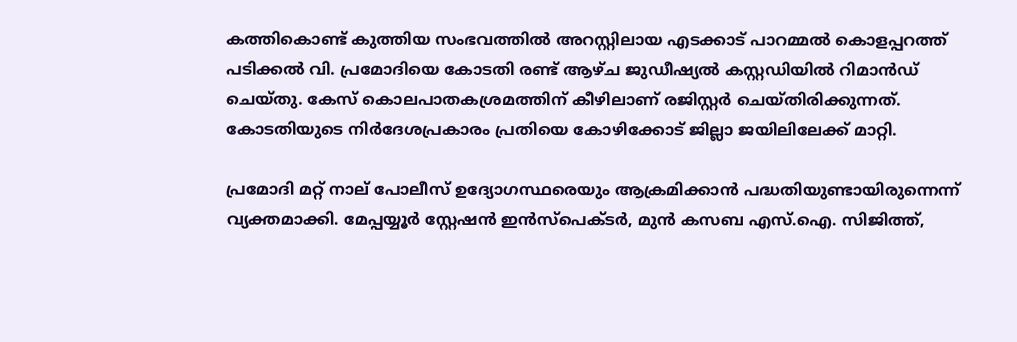കത്തികൊണ്ട് കുത്തിയ സംഭവത്തിൽ അറസ്റ്റിലായ എടക്കാട് പാറമ്മൽ കൊളപ്പറത്ത് പടിക്കൽ വി. പ്രമോദിയെ കോടതി രണ്ട് ആഴ്ച ജുഡീഷ്യൽ കസ്റ്റഡിയിൽ റിമാൻഡ് ചെയ്തു. കേസ് കൊലപാതകശ്രമത്തിന് കീഴിലാണ് രജിസ്റ്റർ ചെയ്തിരിക്കുന്നത്. കോടതിയുടെ നിർദേശപ്രകാരം പ്രതിയെ കോഴിക്കോട് ജില്ലാ ജയിലിലേക്ക് മാറ്റി.

പ്രമോദി മറ്റ് നാല് പോലീസ് ഉദ്യോഗസ്ഥരെയും ആക്രമിക്കാൻ പദ്ധതിയുണ്ടായിരുന്നെന്ന് വ്യക്തമാക്കി. മേപ്പയ്യൂർ സ്റ്റേഷൻ ഇൻസ്പെക്ടർ, മുൻ കസബ എസ്.ഐ. സിജിത്ത്,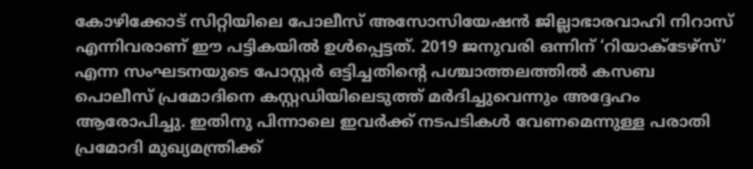കോഴിക്കോട് സിറ്റിയിലെ പോലീസ് അസോസിയേഷൻ ജില്ലാഭാരവാഹി നിറാസ് എന്നിവരാണ് ഈ പട്ടികയിൽ ഉൾപ്പെട്ടത്. 2019 ജനുവരി ഒന്നിന് ‘റിയാക്ടേഴ്‌സ്’ എന്ന സംഘടനയുടെ പോസ്റ്റർ ഒട്ടിച്ചതിന്റെ പശ്ചാത്തലത്തിൽ കസബ പൊലീസ് പ്രമോദിനെ കസ്റ്റഡിയിലെടുത്ത് മർദിച്ചുവെന്നും അദ്ദേഹം ആരോപിച്ചു. ഇതിനു പിന്നാലെ ഇവർക്ക് നടപടികൾ വേണമെന്നുള്ള പരാതി പ്രമോദി മുഖ്യമന്ത്രിക്ക്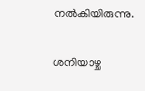നൽകിയിരുന്നു.

ശനിയാഴ്ച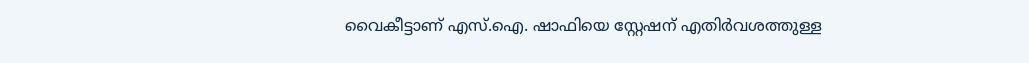വൈകീട്ടാണ് എസ്.ഐ. ഷാഫിയെ സ്റ്റേഷന് എതിർവശത്തുള്ള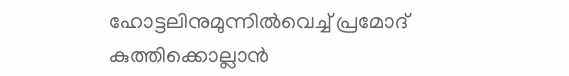ഹോട്ടലിനുമുന്നിൽവെച്ച്‌ പ്രമോദ് കുത്തിക്കൊല്ലാൻ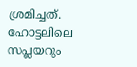ശ്രമിച്ചത്. ഹോട്ടലിലെ സപ്ലയറും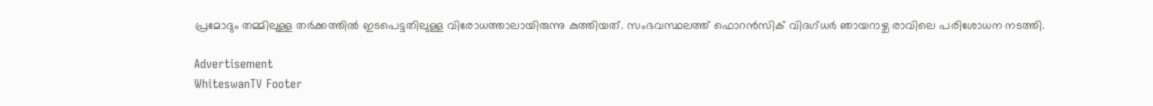പ്രമോദും തമ്മിലുള്ള തർക്കത്തിൽ ഇടപെട്ടതിലുള്ള വിരോധത്താലായിരുന്നു കുത്തിയത്. സംഭവസ്ഥലത്ത് ഫൊറൻസിക് വിദഗ്ധർ ഞായറാഴ്ച രാവിലെ പരിശോധന നടത്തി.

Advertisement
WhiteswanTV Footer